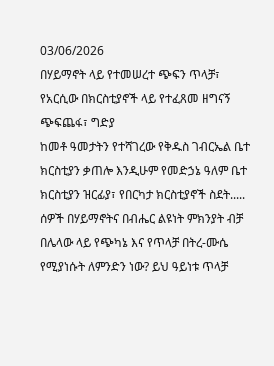03/06/2026
በሃይማኖት ላይ የተመሠረተ ጭፍን ጥላቻ፣ የአርሲው በክርስቲያኖች ላይ የተፈጸመ ዘግናኝ ጭፍጨፋ፣ ግድያ
ከመቶ ዓመታትን የተሻገረው የቅዱስ ገብርኤል ቤተ ክርስቲያን ቃጠሎ እንዲሁም የመድኃኔ ዓለም ቤተ ክርስቲያን ዝርፊያ፣ የበርካታ ክርስቲያኖች ስደት.....
ሰዎች በሃይማኖትና በብሔር ልዩነት ምክንያት ብቻ በሌላው ላይ የጭካኔ እና የጥላቻ በትረ-ሙሴ የሚያነሱት ለምንድን ነው? ይህ ዓይነቱ ጥላቻ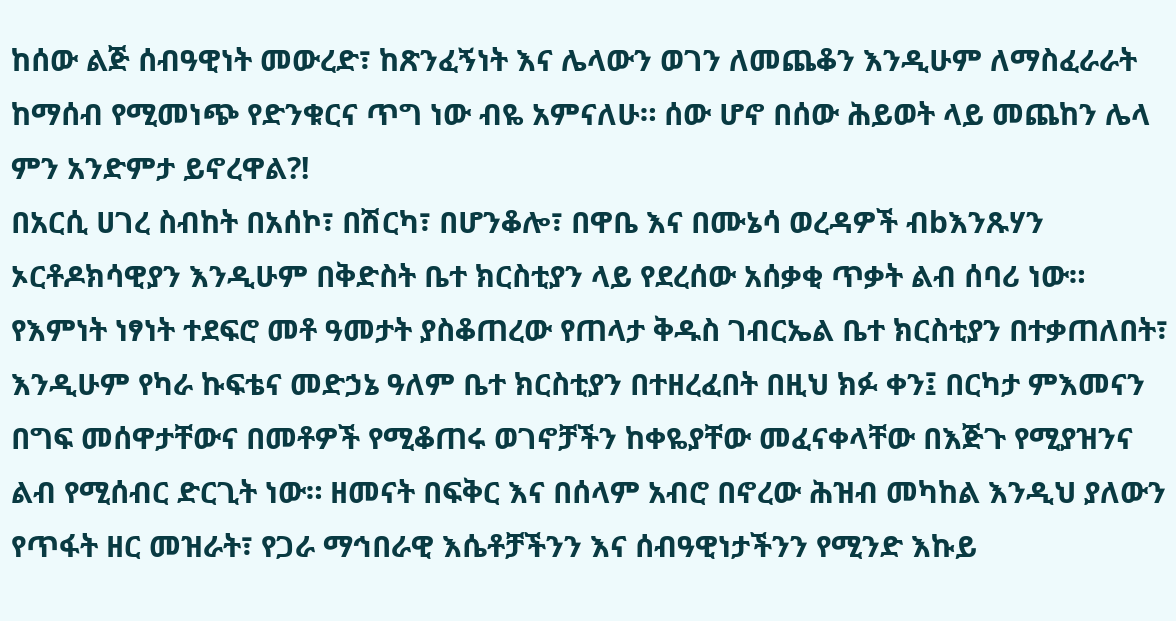ከሰው ልጅ ሰብዓዊነት መውረድ፣ ከጽንፈኝነት እና ሌላውን ወገን ለመጨቆን እንዲሁም ለማስፈራራት ከማሰብ የሚመነጭ የድንቁርና ጥግ ነው ብዬ አምናለሁ። ሰው ሆኖ በሰው ሕይወት ላይ መጨከን ሌላ ምን አንድምታ ይኖረዋል?!
በአርሲ ሀገረ ስብከት በአሰኮ፣ በሽርካ፣ በሆንቆሎ፣ በዋቤ እና በሙኔሳ ወረዳዎች ብbእንጹሃን ኦርቶዶክሳዊያን እንዲሁም በቅድስት ቤተ ክርስቲያን ላይ የደረሰው አሰቃቂ ጥቃት ልብ ሰባሪ ነው። የእምነት ነፃነት ተደፍሮ መቶ ዓመታት ያስቆጠረው የጠላታ ቅዱስ ገብርኤል ቤተ ክርስቲያን በተቃጠለበት፣ እንዲሁም የካራ ኩፍቴና መድኃኔ ዓለም ቤተ ክርስቲያን በተዘረፈበት በዚህ ክፉ ቀን፤ በርካታ ምእመናን በግፍ መሰዋታቸውና በመቶዎች የሚቆጠሩ ወገኖቻችን ከቀዬያቸው መፈናቀላቸው በእጅጉ የሚያዝንና ልብ የሚሰብር ድርጊት ነው። ዘመናት በፍቅር እና በሰላም አብሮ በኖረው ሕዝብ መካከል እንዲህ ያለውን የጥፋት ዘር መዝራት፣ የጋራ ማኅበራዊ እሴቶቻችንን እና ሰብዓዊነታችንን የሚንድ እኩይ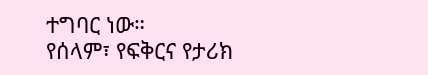ተግባር ነው።
የሰላም፣ የፍቅርና የታሪክ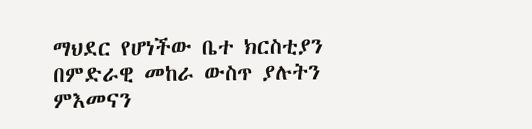ማህደር የሆነችው ቤተ ክርስቲያን በምድራዊ መከራ ውስጥ ያሉትን ምእመናን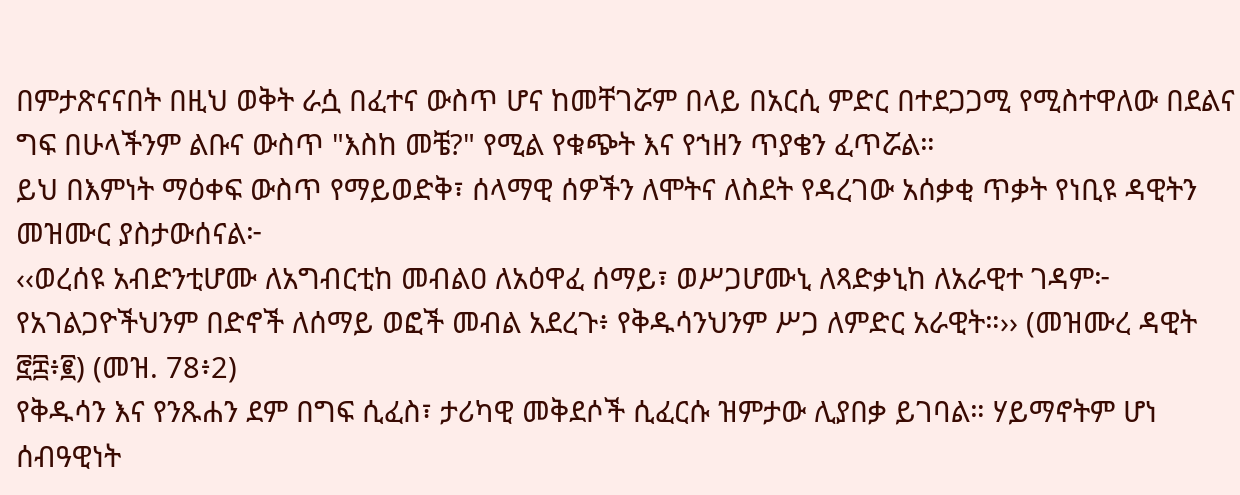በምታጽናናበት በዚህ ወቅት ራሷ በፈተና ውስጥ ሆና ከመቸገሯም በላይ በአርሲ ምድር በተደጋጋሚ የሚስተዋለው በደልና ግፍ በሁላችንም ልቡና ውስጥ "እስከ መቼ?" የሚል የቁጭት እና የኀዘን ጥያቄን ፈጥሯል።
ይህ በእምነት ማዕቀፍ ውስጥ የማይወድቅ፣ ሰላማዊ ሰዎችን ለሞትና ለስደት የዳረገው አሰቃቂ ጥቃት የነቢዩ ዳዊትን መዝሙር ያስታውሰናል፦
‹‹ወረሰዩ አብድንቲሆሙ ለአግብርቲከ መብልዐ ለአዕዋፈ ሰማይ፣ ወሥጋሆሙኒ ለጻድቃኒከ ለአራዊተ ገዳም፦ የአገልጋዮችህንም በድኖች ለሰማይ ወፎች መብል አደረጉ፥ የቅዱሳንህንም ሥጋ ለምድር አራዊት።›› (መዝሙረ ዳዊት ፸፰፥፪) (መዝ. 78፥2)
የቅዱሳን እና የንጹሐን ደም በግፍ ሲፈስ፣ ታሪካዊ መቅደሶች ሲፈርሱ ዝምታው ሊያበቃ ይገባል። ሃይማኖትም ሆነ ሰብዓዊነት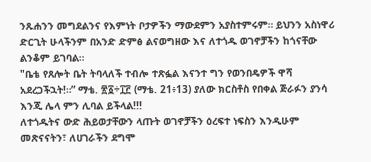ንጹሐንን መግደልንና የእምነት ቦታዎችን ማውደምን አያስተምሩም። ይህንን አስነዋሪ ድርጊት ሁላችንም በአንድ ድምፅ ልናወግዘው እና ለተጎዱ ወገኖቻችን ከጎናቸው ልንቆም ይገባል።
"ቤቴ የጸሎት ቤት ትባላለች ተብሎ ተጽፏል እናንተ ግን የወንበዴዎች ዋሻ አደረጋችኋት!።” ማቴ. ፳፩÷፲፫ (ማቴ. 21፥13) ያለው ክርስቶስ የበቀል ጅራፉን ያንሳ እንጂ ሌላ ምን ሊባል ይችላል!!!
ለተጎዱትና ውድ ሕይወታቸውን ላጡት ወገኖቻችን ዕረፍተ ነፍስን እንዲሁም መጽናናትን፣ ለሀገራችን ደግሞ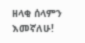ዘላቂ ሰላምን እመኛለሁ!